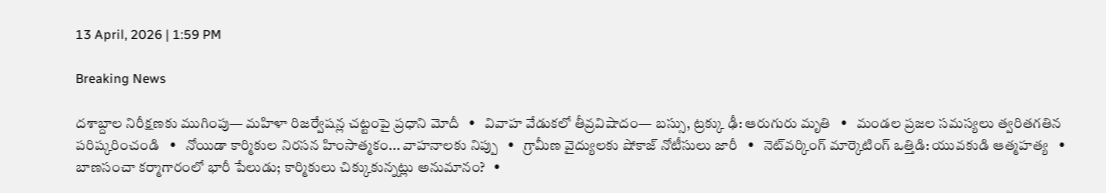13 April, 2026 | 1:59 PM

Breaking News

దశాబ్దాల నిరీక్షణకు ముగింపు— మహిళా రిజర్వేషన్ల చట్టంపై ప్రధాని మోదీ   •   వివాహ వేడుకలో తీవ్రవిషాదం— బస్సు, ట్రక్కు ఢీ: ఆరుగురు మృతి   •   మండల ప్రజల సమస్యలు త్వరితగతిన పరిష్కరించండి   •   నోయిడా కార్మికుల నిరసన హింసాత్మకం... వాహనాలకు నిప్పు   •   గ్రామీణ వైద్యులకు షోకాజ్ నోటీసులు జారీ   •   నెట్‌వర్కింగ్ మార్కెటింగ్ ఒత్తిడి: యువకుడి ఆత్మహత్య   •   బాణసంచా కర్మాగారంలో భారీ పేలుడు; కార్మికులు చిక్కుకున్నట్లు అనుమానం?   •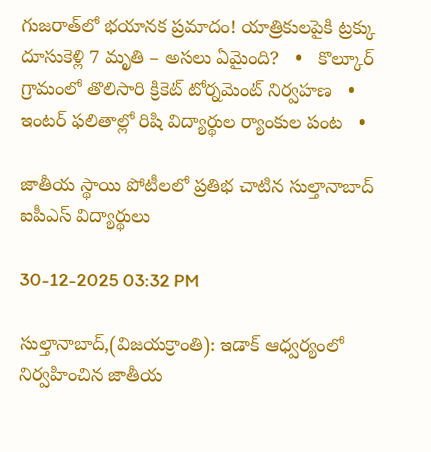గుజరాత్‌లో భయానక ప్రమాదం! యాత్రికులపైకి ట్రక్కు దూసుకెళ్లి 7 మృతి – అసలు ఏమైంది?   •   కొల్కూర్ గ్రామంలో తొలిసారి క్రికెట్ టోర్నమెంట్ నిర్వహణ   •   ఇంటర్ ఫలితాల్లో రిషి విద్యార్థుల ర్యాంకుల పంట   •

జాతీయ స్థాయి పోటీలలో ప్రతిభ చాటిన సుల్తానాబాద్ ఐపీఎస్ విద్యార్థులు

30-12-2025 03:32 PM

సుల్తానాబాద్,(విజయక్రాంతి): ఇడాక్ ఆధ్వర్యంలో నిర్వహించిన జాతీయ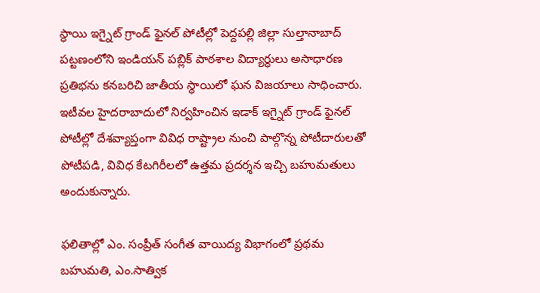స్థాయి ఇగ్నైట్ గ్రాండ్ ఫైనల్ పోటీల్లో పెద్దపల్లి జిల్లా సుల్తానాబాద్ పట్టణంలోని ఇండియన్ పబ్లిక్ పాఠశాల విద్యార్థులు అసాధారణ ప్రతిభను కనబరిచి జాతీయ స్థాయిలో ఘన విజయాలు సాధించారు. ఇటీవల హైదరాబాదులో నిర్వహించిన ఇడాక్ ఇగ్నైట్ గ్రాండ్ ఫైనల్ పోటీల్లో దేశవ్యాప్తంగా వివిధ రాష్ట్రాల నుంచి పాల్గొన్న పోటీదారులతో పోటీపడి, వివిధ కేటగిరీలలో ఉత్తమ ప్రదర్శన ఇచ్చి బహుమతులు అందుకున్నారు.

ఫలితాల్లో ఎం. సంప్రీత్ సంగీత వాయిద్య విభాగంలో ప్రథమ బహుమతి, ఎం.సాత్విక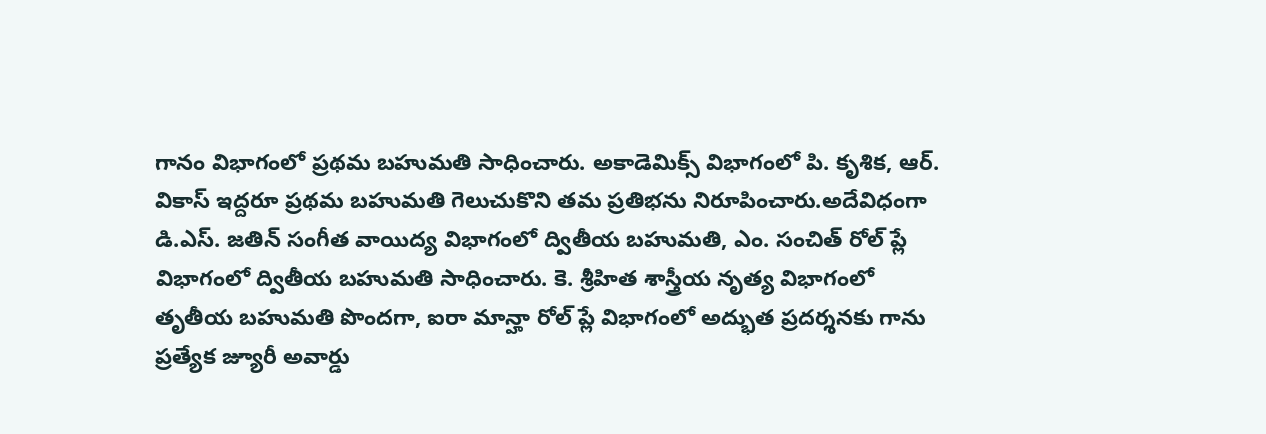గానం విభాగంలో ప్రథమ బహుమతి సాధించారు. అకాడెమిక్స్ విభాగంలో పి. కృశిక, ఆర్. వికాస్ ఇద్దరూ ప్రథమ బహుమతి గెలుచుకొని తమ ప్రతిభను నిరూపించారు.అదేవిధంగా డి.ఎస్. జతిన్ సంగీత వాయిద్య విభాగంలో ద్వితీయ బహుమతి, ఎం. సంచిత్ రోల్ ప్లే విభాగంలో ద్వితీయ బహుమతి సాధించారు. కె. శ్రీహిత శాస్త్రీయ నృత్య విభాగంలో తృతీయ బహుమతి పొందగా, ఐరా మాన్హా రోల్ ప్లే విభాగంలో అద్భుత ప్రదర్శనకు గాను ప్రత్యేక జ్యూరీ అవార్డు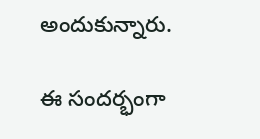అందుకున్నారు.

ఈ సందర్భంగా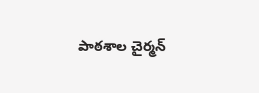పాఠశాల చైర్మన్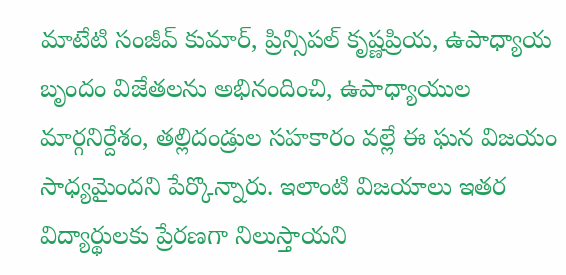మాటేటి సంజీవ్ కుమార్, ప్రిన్సిపల్ కృష్ణప్రియ, ఉపాధ్యాయ బృందం విజేతలను అభినందించి, ఉపాధ్యాయుల మార్గనిర్దేశం, తల్లిదండ్రుల సహకారం వల్లే ఈ ఘన విజయం సాధ్యమైందని పేర్కొన్నారు. ఇలాంటి విజయాలు ఇతర విద్యార్థులకు ప్రేరణగా నిలుస్తాయని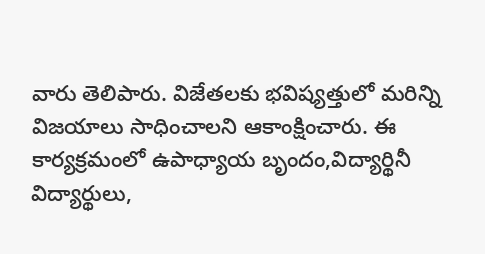వారు తెలిపారు. విజేతలకు భవిష్యత్తులో మరిన్ని విజయాలు సాధించాలని ఆకాంక్షించారు. ఈ కార్యక్రమంలో ఉపాధ్యాయ బృందం,విద్యార్థినీ విద్యార్థులు,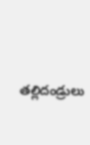తల్లిదండ్రులు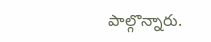పాల్గొన్నారు.